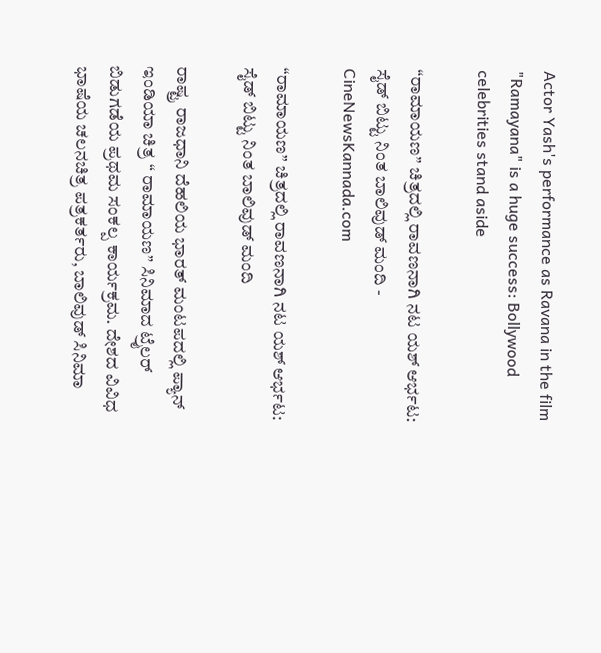Actor Yash's performance as Ravana in the film "Ramayana" is a huge success: Bollywood celebrities stand aside

“ರಾಮಾಯಣ” ಚಿತ್ರದಲ್ಲಿ ರಾವಣನಾಗಿ ನಟ ಯಶ್ ಆರ್ಭಟ: ಸೈಡ್ ಬಿಟ್ಟು ನಿಂತ ಬಾಲಿವುಡ್ ಮಂದಿ - CineNewsKannada.com

“ರಾಮಾಯಣ” ಚಿತ್ರದಲ್ಲಿ ರಾವಣನಾಗಿ ನಟ ಯಶ್ ಆರ್ಭಟ: ಸೈಡ್ ಬಿಟ್ಟು ನಿಂತ ಬಾಲಿವುಡ್ ಮಂದಿ

ರಾಷ್ಟ್ರ ರಾಜಧಾನಿ ದೆಹಲಿಯ ಭಾರತ್ ಮಂಟಪದಲ್ಲಿ ಪ್ಯಾನ್ ಇಂಡಿಯಾ ಚಿತ್ರ “ ರಾಮಾಯಣ” ಸಿನಿಮಾದ ಟ್ರೈಲರ್ ಬಿಡುಗಡೆಯ ಪ್ರಥಮ ಸಂಕಲ್ಪ ಕಾರ್ಯಕ್ರಮ. ದೇಶದ ವಿವಿಧ ಭಾಷೆಯ ಚಲನಚಿತ್ರ ಪತ್ರಕರ್ತರು, ಬಾಲಿವುಡ್ ಸಿನಿಮಾ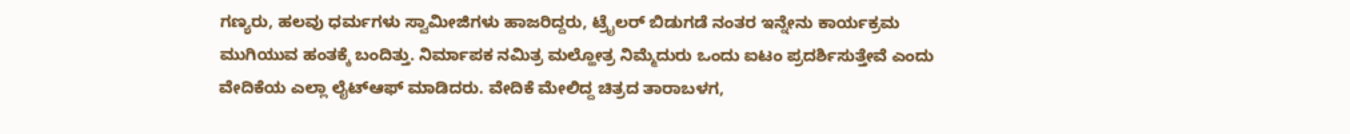ಗಣ್ಯರು, ಹಲವು ಧರ್ಮಗಳು ಸ್ವಾಮೀಜಿಗಳು ಹಾಜರಿದ್ದರು, ಟ್ರೈಲರ್ ಬಿಡುಗಡೆ ನಂತರ ಇನ್ನೇನು ಕಾರ್ಯಕ್ರಮ ಮುಗಿಯುವ ಹಂತಕ್ಕೆ ಬಂದಿತ್ತು. ನಿರ್ಮಾಪಕ ನಮಿತ್ರ ಮಲ್ಹೋತ್ರ ನಿಮ್ಮೆದುರು ಒಂದು ಐಟಂ ಪ್ರದರ್ಶಿಸುತ್ತೇವೆ ಎಂದು ವೇದಿಕೆಯ ಎಲ್ಲಾ ಲೈಟ್‍ಆಫ್ ಮಾಡಿದರು. ವೇದಿಕೆ ಮೇಲಿದ್ದ ಚಿತ್ರದ ತಾರಾಬಳಗ,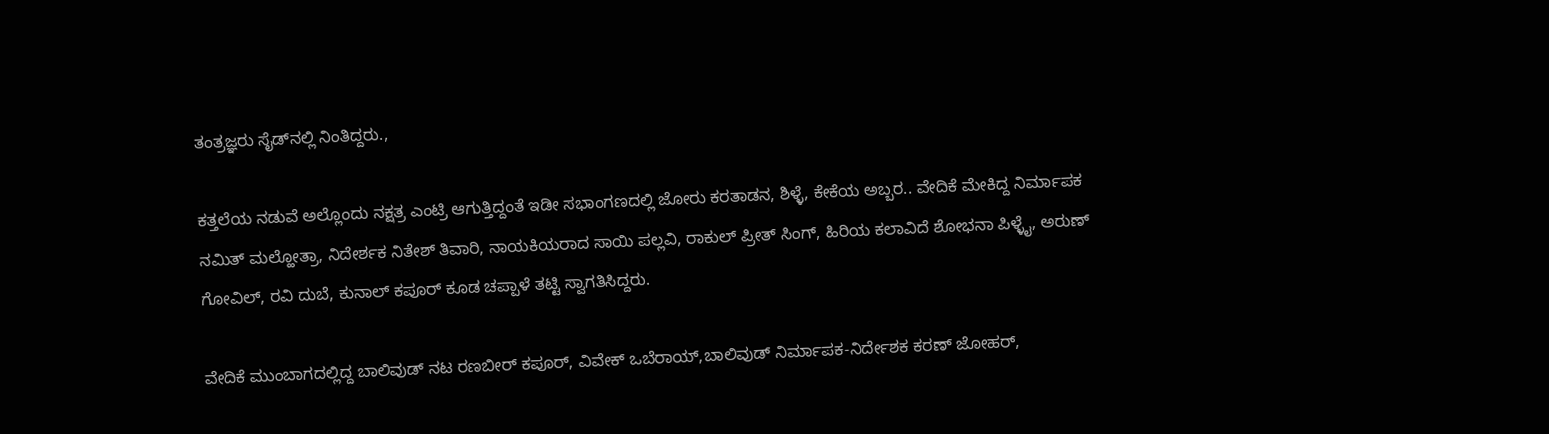ತಂತ್ರಜ್ಞರು ಸೈಡ್‍ನಲ್ಲಿ ನಿಂತಿದ್ದರು.,

ಕತ್ತಲೆಯ ನಡುವೆ ಅಲ್ಲೊಂದು ನಕ್ಷತ್ರ ಎಂಟ್ರಿ ಆಗುತ್ತಿದ್ದಂತೆ ಇಡೀ ಸಭಾಂಗಣದಲ್ಲಿ ಜೋರು ಕರತಾಡನ, ಶಿಳ್ಳೆ, ಕೇಕೆಯ ಅಬ್ಬರ.. ವೇದಿಕೆ ಮೇಕಿದ್ದ ನಿರ್ಮಾಪಕ ನಮಿತ್ ಮಲ್ಹೋತ್ರಾ, ನಿದೇರ್ಶಕ ನಿತೇಶ್ ತಿವಾರಿ, ನಾಯಕಿಯರಾದ ಸಾಯಿ ಪಲ್ಲವಿ, ರಾಕುಲ್ ಪ್ರೀತ್ ಸಿಂಗ್, ಹಿರಿಯ ಕಲಾವಿದೆ ಶೋಭನಾ ಪಿಳ್ಳೈ, ಅರುಣ್ ಗೋವಿಲ್, ರವಿ ದುಬೆ, ಕುನಾಲ್ ಕಪೂರ್ ಕೂಡ ಚಪ್ಪಾಳೆ ತಟ್ಟಿ ಸ್ವಾಗತಿಸಿದ್ದರು.

ವೇದಿಕೆ ಮುಂಬಾಗದಲ್ಲಿದ್ದ ಬಾಲಿವುಡ್ ನಟ ರಣಬೀರ್ ಕಪೂರ್, ವಿವೇಕ್ ಒಬೆರಾಯ್,ಬಾಲಿವುಡ್ ನಿರ್ಮಾಪಕ-ನಿರ್ದೇಶಕ ಕರಣ್ ಜೋಹರ್,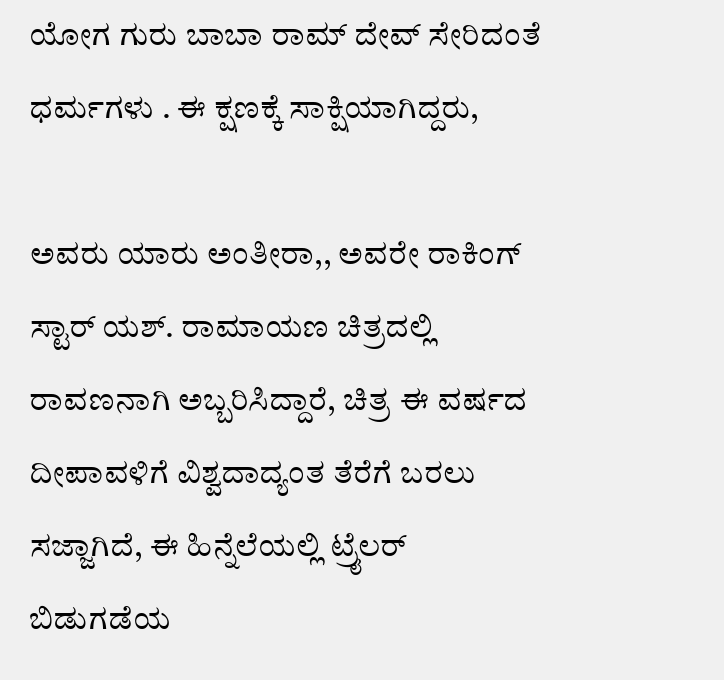ಯೋಗ ಗುರು ಬಾಬಾ ರಾಮ್ ದೇವ್ ಸೇರಿದಂತೆ ಧರ್ಮಗಳು . ಈ ಕ್ಷಣಕ್ಕೆ ಸಾಕ್ಷಿಯಾಗಿದ್ದರು,

ಅವರು ಯಾರು ಅಂತೀರಾ,, ಅವರೇ ರಾಕಿಂಗ್ ಸ್ಟಾರ್ ಯಶ್. ರಾಮಾಯಣ ಚಿತ್ರದಲ್ಲಿ ರಾವಣನಾಗಿ ಅಬ್ಬರಿಸಿದ್ದಾರೆ, ಚಿತ್ರ ಈ ವರ್ಷದ ದೀಪಾವಳಿಗೆ ವಿಶ್ವದಾದ್ಯಂತ ತೆರೆಗೆ ಬರಲು ಸಜ್ಜಾಗಿದೆ, ಈ ಹಿನ್ನೆಲೆಯಲ್ಲಿ ಟ್ರೈಲರ್ ಬಿಡುಗಡೆಯ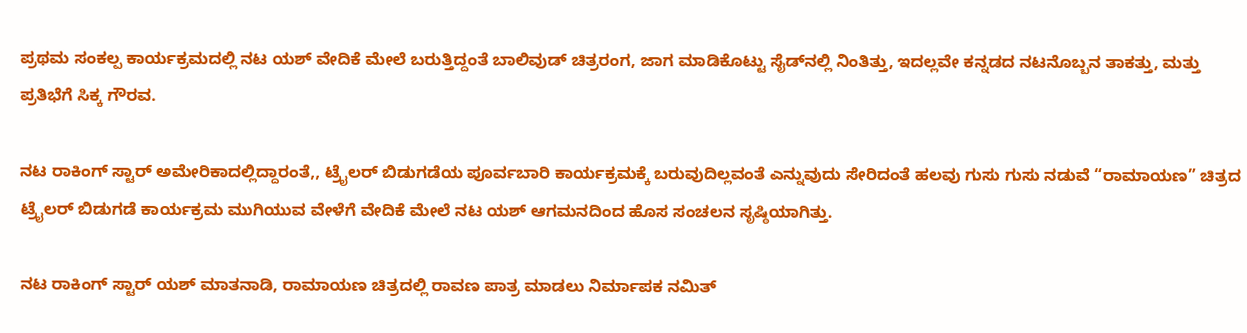ಪ್ರಥಮ ಸಂಕಲ್ಪ ಕಾರ್ಯಕ್ರಮದಲ್ಲಿ ನಟ ಯಶ್ ವೇದಿಕೆ ಮೇಲೆ ಬರುತ್ತಿದ್ದಂತೆ ಬಾಲಿವುಡ್ ಚಿತ್ರರಂಗ, ಜಾಗ ಮಾಡಿಕೊಟ್ಟು ಸೈಡ್‍ನಲ್ಲಿ ನಿಂತಿತ್ತು, ಇದಲ್ಲವೇ ಕನ್ನಡದ ನಟನೊಬ್ಬನ ತಾಕತ್ತು, ಮತ್ತು ಪ್ರತಿಭೆಗೆ ಸಿಕ್ಕ ಗೌರವ.

ನಟ ರಾಕಿಂಗ್ ಸ್ಟಾರ್ ಅಮೇರಿಕಾದಲ್ಲಿದ್ದಾರಂತೆ,, ಟ್ರೈಲರ್ ಬಿಡುಗಡೆಯ ಪೂರ್ವಬಾರಿ ಕಾರ್ಯಕ್ರಮಕ್ಕೆ ಬರುವುದಿಲ್ಲವಂತೆ ಎನ್ನುವುದು ಸೇರಿದಂತೆ ಹಲವು ಗುಸು ಗುಸು ನಡುವೆ “ರಾಮಾಯಣ” ಚಿತ್ರದ ಟ್ರೈಲರ್ ಬಿಡುಗಡೆ ಕಾರ್ಯಕ್ರಮ ಮುಗಿಯುವ ವೇಳೆಗೆ ವೇದಿಕೆ ಮೇಲೆ ನಟ ಯಶ್ ಆಗಮನದಿಂದ ಹೊಸ ಸಂಚಲನ ಸೃಷ್ಠಿಯಾಗಿತ್ತು.

ನಟ ರಾಕಿಂಗ್ ಸ್ಟಾರ್ ಯಶ್ ಮಾತನಾಡಿ, ರಾಮಾಯಣ ಚಿತ್ರದಲ್ಲಿ ರಾವಣ ಪಾತ್ರ ಮಾಡಲು ನಿರ್ಮಾಪಕ ನಮಿತ್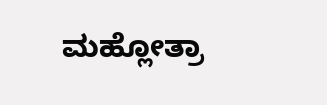ಮಹ್ಲೋತ್ರಾ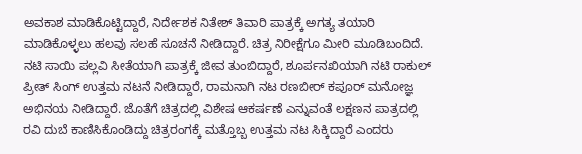ಅವಕಾಶ ಮಾಡಿಕೊಟ್ಟಿದ್ದಾರೆ, ನಿರ್ದೇಶಕ ನಿತೇಶ್ ತಿವಾರಿ ಪಾತ್ರಕ್ಕೆ ಅಗತ್ಯ ತಯಾರಿ ಮಾಡಿಕೊಳ್ಳಲು ಹಲವು ಸಲಹೆ ಸೂಚನೆ ನೀಡಿದ್ದಾರೆ. ಚಿತ್ರ ನಿರೀಕ್ಷೆಗೂ ಮೀರಿ ಮೂಡಿಬಂದಿದೆ. ನಟಿ ಸಾಯಿ ಪಲ್ಲವಿ ಸೀತೆಯಾಗಿ ಪಾತ್ರಕ್ಕೆ ಜೀವ ತುಂಬಿದ್ದಾರೆ, ಶೂರ್ಪನಖಿಯಾಗಿ ನಟಿ ರಾಕುಲ್ ಪ್ರೀತ್ ಸಿಂಗ್ ಉತ್ತಮ ನಟನೆ ನೀಡಿದ್ದಾರೆ, ರಾಮನಾಗಿ ನಟ ರಣಬೀರ್ ಕಪೂರ್ ಮನೋಜ್ಞ ಅಭಿನಯ ನೀಡಿದ್ದಾರೆ. ಜೊತೆಗೆ ಚಿತ್ರದಲ್ಲಿ ವಿಶೇಷ ಆಕರ್ಷಣೆ ಎನ್ನುವಂತೆ ಲಕ್ಷಣನ ಪಾತ್ರದಲ್ಲಿ ರವಿ ದುಬೆ ಕಾಣಿಸಿಕೊಂಡಿದ್ದು ಚಿತ್ರರಂಗಕ್ಕೆ ಮತ್ತೊಬ್ಬ ಉತ್ತಮ ನಟ ಸಿಕ್ಕಿದ್ದಾರೆ ಎಂದರು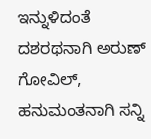ಇನ್ನುಳಿದಂತೆ ದಶರಥನಾಗಿ ಅರುಣ್ ಗೋವಿಲ್, ಹನುಮಂತನಾಗಿ ಸನ್ನಿ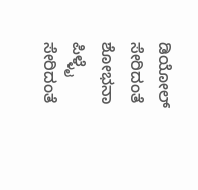ಡಿಯೋಲ್ ಸೇರಿದಂತೆ ಶೋಭನಾ ಪಿಳ್ಳೈ ಸೇರಿದಂತೆ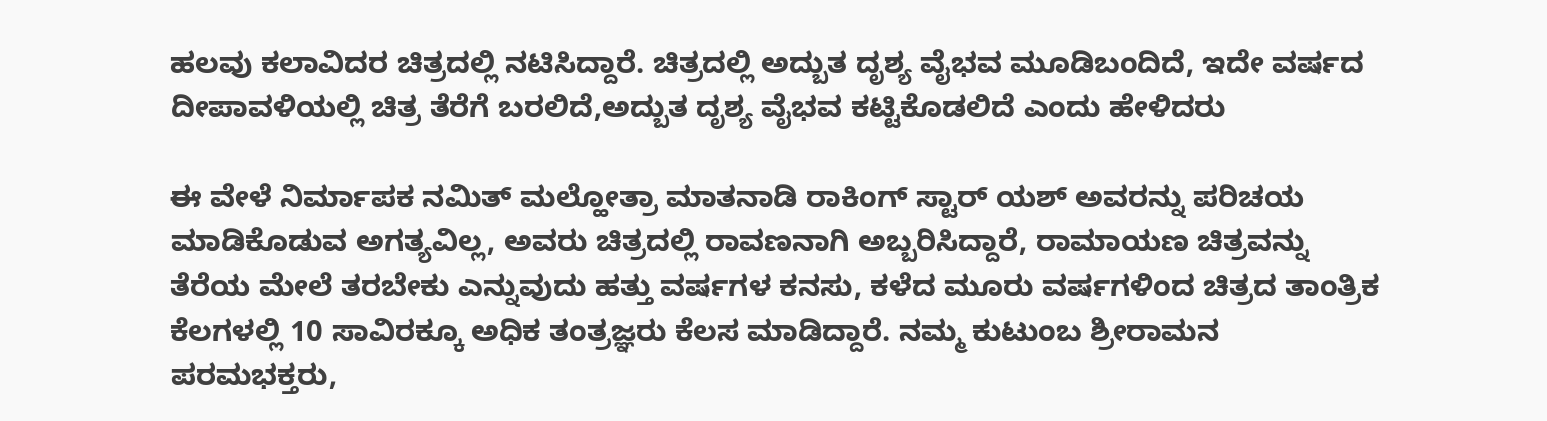ಹಲವು ಕಲಾವಿದರ ಚಿತ್ರದಲ್ಲಿ ನಟಿಸಿದ್ದಾರೆ. ಚಿತ್ರದಲ್ಲಿ ಅದ್ಬುತ ದೃಶ್ಯ ವೈಭವ ಮೂಡಿಬಂದಿದೆ, ಇದೇ ವರ್ಷದ ದೀಪಾವಳಿಯಲ್ಲಿ ಚಿತ್ರ ತೆರೆಗೆ ಬರಲಿದೆ,ಅದ್ಬುತ ದೃಶ್ಯ ವೈಭವ ಕಟ್ಟಿಕೊಡಲಿದೆ ಎಂದು ಹೇಳಿದರು

ಈ ವೇಳೆ ನಿರ್ಮಾಪಕ ನಮಿತ್ ಮಲ್ಹೋತ್ರಾ ಮಾತನಾಡಿ ರಾಕಿಂಗ್ ಸ್ಟಾರ್ ಯಶ್ ಅವರನ್ನು ಪರಿಚಯ ಮಾಡಿಕೊಡುವ ಅಗತ್ಯವಿಲ್ಲ, ಅವರು ಚಿತ್ರದಲ್ಲಿ ರಾವಣನಾಗಿ ಅಬ್ಬರಿಸಿದ್ದಾರೆ, ರಾಮಾಯಣ ಚಿತ್ರವನ್ನು ತೆರೆಯ ಮೇಲೆ ತರಬೇಕು ಎನ್ನುವುದು ಹತ್ತು ವರ್ಷಗಳ ಕನಸು, ಕಳೆದ ಮೂರು ವರ್ಷಗಳಿಂದ ಚಿತ್ರದ ತಾಂತ್ರಿಕ ಕೆಲಗಳಲ್ಲಿ 10 ಸಾವಿರಕ್ಕೂ ಅಧಿಕ ತಂತ್ರಜ್ಞರು ಕೆಲಸ ಮಾಡಿದ್ದಾರೆ. ನಮ್ಮ ಕುಟುಂಬ ಶ್ರೀರಾಮನ ಪರಮಭಕ್ತರು,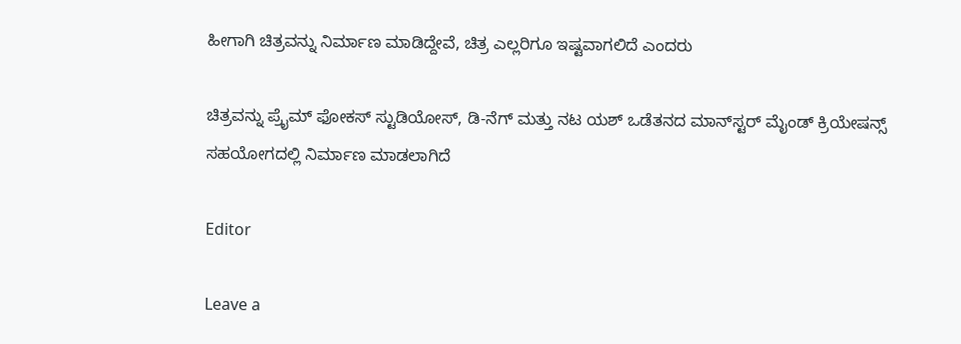ಹೀಗಾಗಿ ಚಿತ್ರವನ್ನು ನಿರ್ಮಾಣ ಮಾಡಿದ್ದೇವೆ, ಚಿತ್ರ ಎಲ್ಲರಿಗೂ ಇಷ್ಟವಾಗಲಿದೆ ಎಂದರು

ಚಿತ್ರವನ್ನು ಪ್ರೈಮ್ ಫೋಕಸ್ ಸ್ಟುಡಿಯೋಸ್, ಡಿ-ನೆಗ್ ಮತ್ತು ನಟ ಯಶ್ ಒಡೆತನದ ಮಾನ್‍ಸ್ಟರ್ ಮೈಂಡ್ ಕ್ರಿಯೇಷನ್ಸ್ ಸಹಯೋಗದಲ್ಲಿ ನಿರ್ಮಾಣ ಮಾಡಲಾಗಿದೆ

Editor

Leave a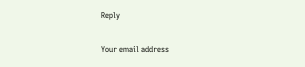Reply

Your email address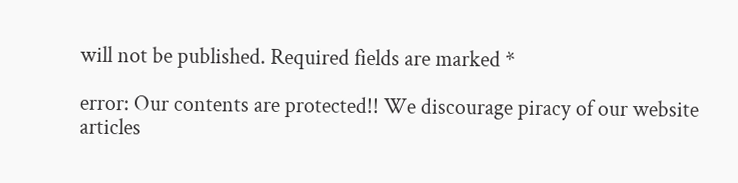will not be published. Required fields are marked *

error: Our contents are protected!! We discourage piracy of our website articles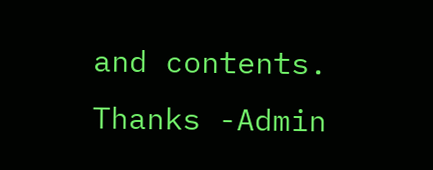and contents. Thanks -Admin